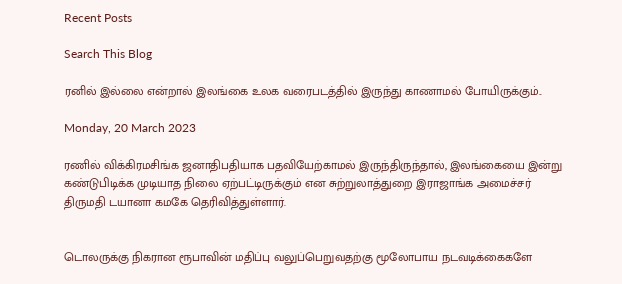Recent Posts

Search This Blog

ரனில் இல்லை என்றால் இலங்கை உலக வரைபடத்தில் இருந்து காணாமல் போயிருக்கும்..

Monday, 20 March 2023

ரணில் விக்கிரமசிங்க ஜனாதிபதியாக பதவியேற்காமல் இருந்திருந்தால், இலங்கையை இன்று கண்டுபிடிக்க முடியாத நிலை ஏற்பட்டிருக்கும் என சுற்றுலாத்துறை இராஜாங்க அமைச்சர் திருமதி டயானா கமகே தெரிவித்துள்ளார்.


டொலருக்கு நிகரான ரூபாவின் மதிப்பு வலுப்பெறுவதற்கு மூலோபாய நடவடிக்கைகளே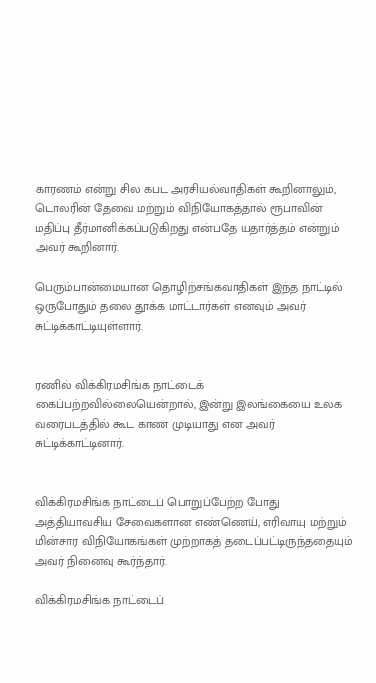காரணம் என்று சில கபட அரசியல்வாதிகள் கூறினாலும், டொலரின் தேவை மற்றும் விநியோகத்தால் ரூபாவின் மதிப்பு தீர்மானிக்கப்படுகிறது என்பதே யதார்த்தம் என்றும் அவர் கூறினார்.

பெரும்பான்மையான தொழிற்சங்கவாதிகள் இந்த நாட்டில் ஒருபோதும் தலை தூக்க மாட்டார்கள் எனவும் அவர் சுட்டிக்காட்டியுள்ளார்.


ரணில் விக்கிரமசிங்க நாட்டைக் கைப்பற்றவில்லையென்றால், இன்று இலங்கையை உலக வரைபடத்தில் கூட காண முடியாது என அவர் சுட்டிக்காட்டினார்.


விக்கிரமசிங்க நாட்டைப் பொறுப்பேற்ற போது அத்தியாவசிய சேவைகளான எண்ணெய், எரிவாயு மற்றும் மின்சார விநியோகங்கள் முற்றாகத் தடைப்பட்டிருந்ததையும் அவர் நினைவு கூர்ந்தார்.

விக்கிரமசிங்க நாட்டைப்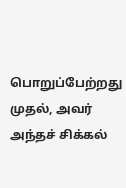பொறுப்பேற்றது முதல், அவர் அந்தச் சிக்கல்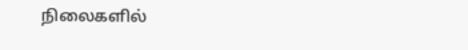நிலைகளில்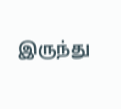இருந்து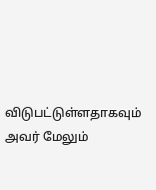விடுபட்டுள்ளதாகவும் அவர் மேலும்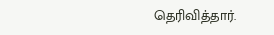தெரிவித்தார்.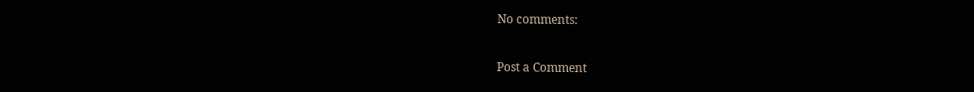No comments:

Post a Comment